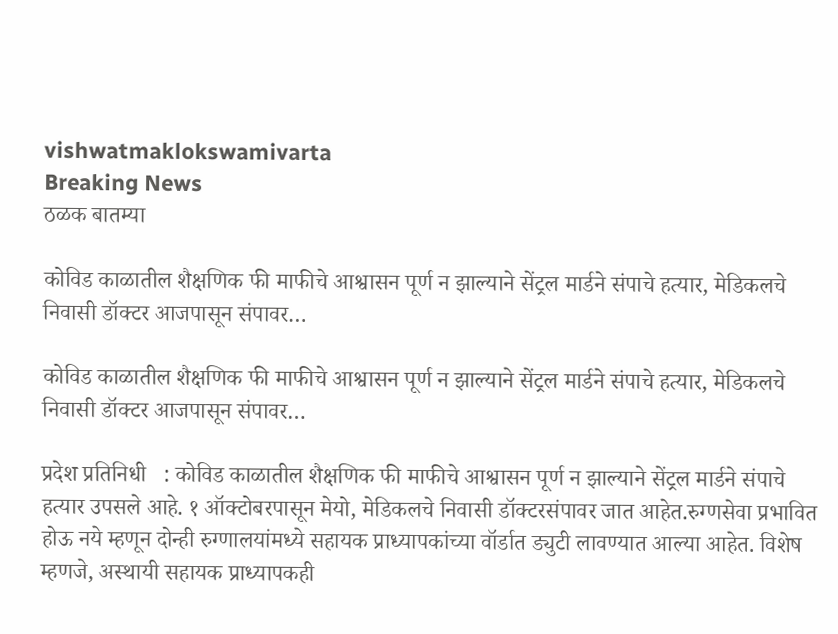vishwatmaklokswamivarta
Breaking News
ठळक बातम्या

कोविड काळातील शैक्षणिक फी माफीचे आश्वासन पूर्ण न झाल्याने सेंट्रल मार्डने संपाचे हत्यार, मेडिकलचे निवासी डॉक्टर आजपासून संपावर…

कोविड काळातील शैक्षणिक फी माफीचे आश्वासन पूर्ण न झाल्याने सेंट्रल मार्डने संपाचे हत्यार, मेडिकलचे निवासी डॉक्टर आजपासून संपावर…

प्रदेश प्रतिनिधी   : कोविड काळातील शैक्षणिक फी माफीचे आश्वासन पूर्ण न झाल्याने सेंट्रल मार्डने संपाचे हत्यार उपसले आहे. १ ऑक्टोबरपासून मेयो, मेडिकलचे निवासी डॉक्टरसंपावर जात आहेत.रुग्णसेवा प्रभावित होऊ नये म्हणून दोन्ही रुग्णालयांमध्ये सहायक प्राध्यापकांच्या वॉर्डात ड्युटी लावण्यात आल्या आहेत. विशेष म्हणजे, अस्थायी सहायक प्राध्यापकही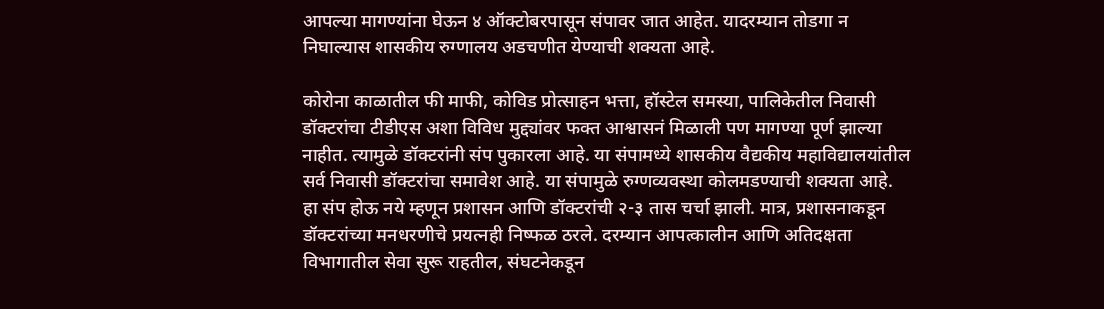आपल्या मागण्यांना घेऊन ४ ऑक्टोबरपासून संपावर जात आहेत. यादरम्यान तोडगा न निघाल्यास शासकीय रुग्णालय अडचणीत येण्याची शक्यता आहे.

कोरोना काळातील फी माफी, कोविड प्रोत्साहन भत्ता, हॉस्टेल समस्या, पालिकेतील निवासी डॉक्टरांचा टीडीएस अशा विविध मुद्द्यांवर फक्त आश्वासनं मिळाली पण मागण्या पूर्ण झाल्या नाहीत. त्यामुळे डॉक्टरांनी संप पुकारला आहे. या संपामध्ये शासकीय वैद्यकीय महाविद्यालयांतील सर्व निवासी डॉक्टरांचा समावेश आहे. या संपामुळे रुग्णव्यवस्था कोलमडण्याची शक्यता आहे. हा संप होऊ नये म्हणून प्रशासन आणि डॉक्टरांची २-३ तास चर्चा झाली. मात्र, प्रशासनाकडून डॉक्टरांच्या मनधरणीचे प्रयत्नही निष्फळ ठरले. दरम्यान आपत्कालीन आणि अतिदक्षता विभागातील सेवा सुरू राहतील, संघटनेकडून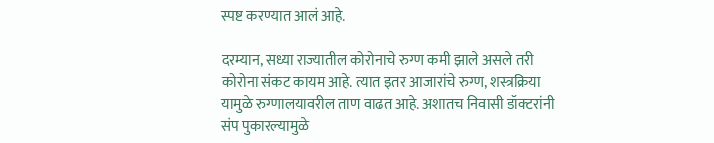स्पष्ट करण्यात आलं आहे.

दरम्यान, सध्या राज्यातील कोरोनाचे रुग्ण कमी झाले असले तरी कोरोना संकट कायम आहे. त्यात इतर आजारांचे रुग्ण, शस्त्रक्रिया यामुळे रुग्णालयावरील ताण वाढत आहे. अशातच निवासी डॉक्टरांनी संप पुकारल्यामुळे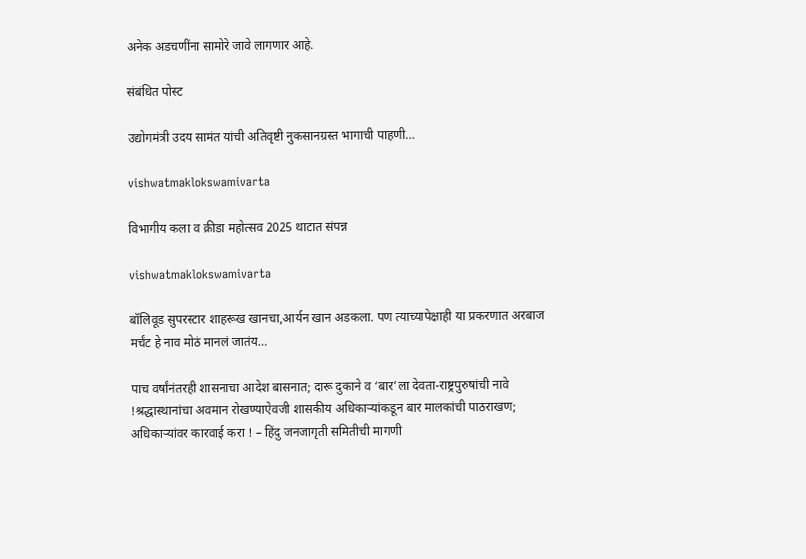अनेक अडचणींना सामोरे जावे लागणार आहे.

संबंधित पोस्ट

उद्योगमंत्री उदय सामंत यांची अतिवृष्टी नुकसानग्रस्त भागाची पाहणी…

vishwatmaklokswamivarta

विभागीय कला व क्रीडा महोत्सव 2025 थाटात संपन्न

vishwatmaklokswamivarta

बॉलिवूड सुपरस्टार शाहरूख खानचा,आर्यन खान अडकला. पण त्याच्यापेक्षाही या प्रकरणात अरबाज मर्चंट हे नाव मोठं मानलं जातंय…

पाच वर्षांनंतरही शासनाचा आदेश बासनात; दारू दुकाने व ‘बार’ला देवता-राष्ट्रपुरुषांची नावे !श्रद्धास्थानांचा अवमान रोखण्याऐवजी शासकीय अधिकार्‍यांकडून बार मालकांची पाठराखण; अधिकार्‍यांवर कारवाई करा ! – हिंदु जनजागृती समितीची मागणी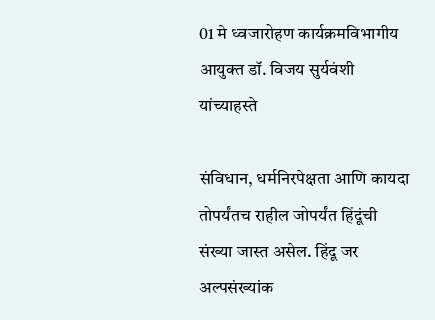01 मे ध्वजारोहण कार्यक्रमविभागीय आयुक्त डॉ. विजय सुर्यवंशी यांच्याहस्ते

संविधान, धर्मनिरपेक्षता आणि कायदा तोपर्यंतच राहील जोपर्यंत हिंदूंची संख्या जास्त असेल. हिंदू जर अल्पसंख्यांक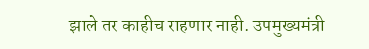झाले तर काहीच राहणार नाही. उपमुख्यमंत्री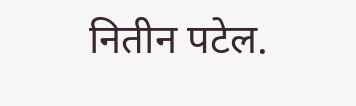नितीन पटेल.